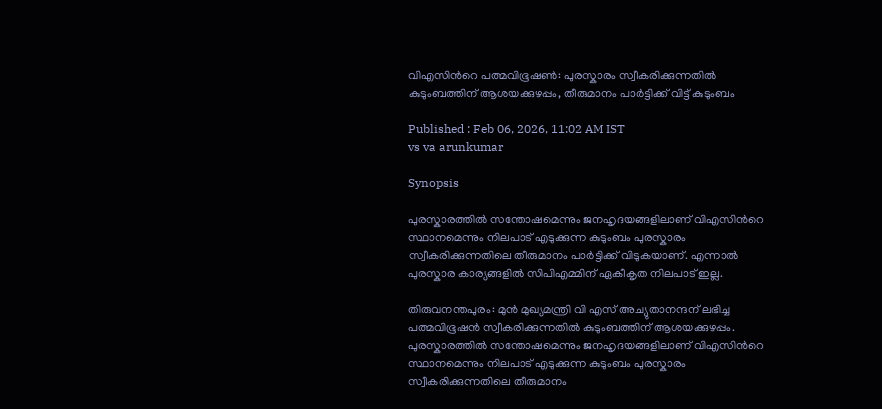വിഎസിന്‍റെ പത്മവിഭൂഷൺ: പുരസ്കാരം സ്വീകരിക്കുന്നതില്‍ കുടുംബത്തിന് ആശയക്കുഴപ്പം, തീരുമാനം പാര്‍ട്ടിക്ക് വിട്ട് കുടുംബം

Published : Feb 06, 2026, 11:02 AM IST
vs va arunkumar

Synopsis

പുരസ്കാരത്തില്‍ സന്തോഷമെന്നും ജനഹൃദയങ്ങളിലാണ് വിഎസിന്‍റെ സ്ഥാനമെന്നും നിലപാട് എടുക്കുന്ന കുടുംബം പുരസ്കാരം സ്വീകരിക്കുന്നതിലെ തീരുമാനം പാര്‍ട്ടിക്ക് വിടുകയാണ്. എന്നാല്‍ പുരസ്കാര കാര്യങ്ങളില്‍ സിപിഎമ്മിന് ഏകീകൃത നിലപാട് ഇല്ല.

തിരുവനന്തപുരം: മുന്‍ മുഖ്യമന്ത്രി വി എസ് അച്യുതാനന്ദന് ലഭിച്ച പത്മവിഭൂഷന്‍ സ്വീകരിക്കുന്നതില്‍ കുടുംബത്തിന് ആശയക്കുഴപ്പം. പുരസ്കാരത്തില്‍ സന്തോഷമെന്നും ജനഹൃദയങ്ങളിലാണ് വിഎസിന്‍റെ സ്ഥാനമെന്നും നിലപാട് എടുക്കുന്ന കുടുംബം പുരസ്കാരം സ്വീകരിക്കുന്നതിലെ തീരുമാനം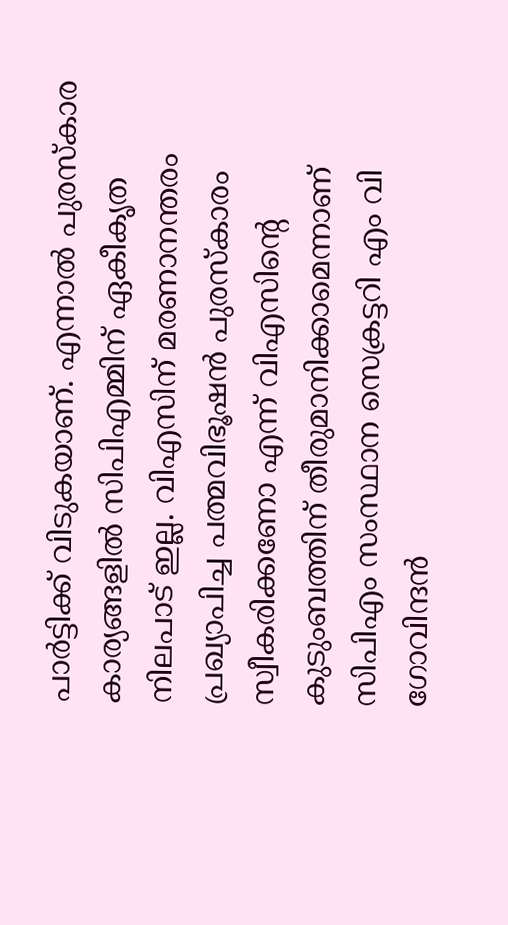പാര്‍ട്ടിക്ക് വിടുകയാണ്. എന്നാല്‍ പുരസ്കാര കാര്യങ്ങളില്‍ സിപിഎമ്മിന് ഏകീകൃത നിലപാട് ഇല്ല. വിഎസിന് മരണാനന്തരം പ്രഖ്യാപിച്ച പത്മവിഭൂഷൻ പുരസ്കാരം സ്വീകരിക്കണോ എന്ന് വിഎസിന്‍റെ കുടുംബത്തിന് തീരുമാനിക്കാമെന്നാണ് സിപിഎം സംസ്ഥാന സെക്രട്ടറി എം വി ഗോവിന്ദൻ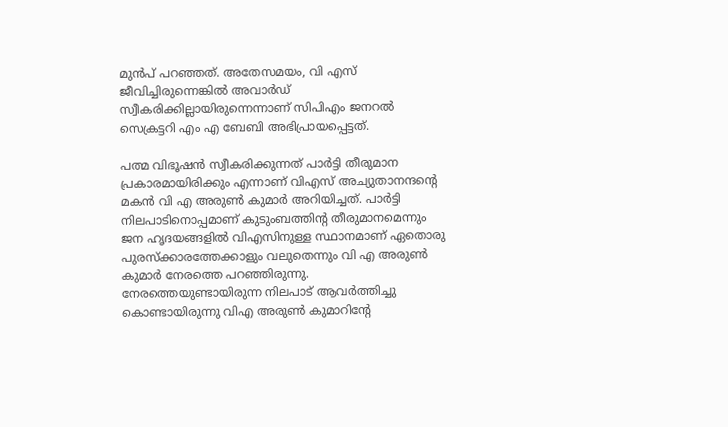മുൻപ് പറഞ്ഞത്. അതേസമയം, വി എസ് ജീവിച്ചിരുന്നെങ്കിൽ അവാര്‍ഡ് സ്വീകരിക്കില്ലായിരുന്നെന്നാണ് സിപിഎം ജനറൽ സെക്രട്ടറി എം എ ബേബി അഭിപ്രായപ്പെട്ടത്.

പത്മ വിഭൂഷൻ സ്വീകരിക്കുന്നത് പാർട്ടി തീരുമാന പ്രകാരമായിരിക്കും എന്നാണ് വിഎസ് അച്യുതാനന്ദന്‍റെ മകൻ വി എ അരുൺ കുമാർ അറിയിച്ചത്. പാർട്ടി നിലപാടിനൊപ്പമാണ് കുടുംബത്തിന്റ തീരുമാനമെന്നും ജന ഹൃദയങ്ങളിൽ വിഎസിനുള്ള സ്ഥാനമാണ് ഏതൊരു പുരസ്‌ക്കാരത്തേക്കാളും വലുതെന്നും വി എ അരുൺ കുമാർ നേരത്തെ പറഞ്ഞിരുന്നു. നേരത്തെയുണ്ടായിരുന്ന നിലപാട് ആവർത്തിച്ചു കൊണ്ടായിരുന്നു വിഎ അരുൺ കുമാറിന്റേ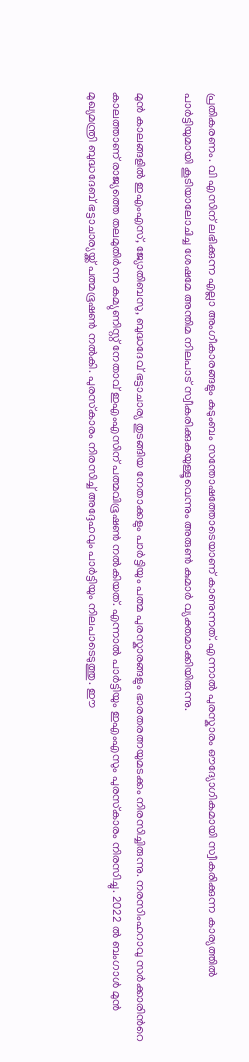പ്രതികരണം. വി എസിന് ലഭിക്കുന്ന എല്ലാ അംഗീകാരങ്ങളും കുടുംബം സന്തോഷത്തോടെയാണ് കാണുന്നത്. എന്നാൽ പുരസ്കാരം ഔദ്യോഗികമായി സ്വീകരിക്കുന്ന കാര്യത്തിൽ പാർട്ടിയുമായി കൂടിയാലോചിച്ച ശേഷമേ അന്തിമ നിലപാട് സ്വീകരിക്കുകയുള്ളൂവെന്നും അരുൺ കുമാര്‍ വ്യക്തമാക്കിയിരുന്നു.

മുൻ കാലങ്ങളിൽ ഇഎംഎസ്, ജ്യോതിബസു, ബുദ്ധദേവ് ഭട്ടാചാര്യ തുടങ്ങിയ നേതാക്കളും പാർട്ടിയും പത്മ പുരസ്കാരങ്ങളും ഭാരതരത്നയുമടക്കം നിരസിച്ചിരുന്നു. നരസിംഹറാവു സർക്കാരിന്‍റെ കാലത്താണ് രാജ്യത്തെ തലമുതിർന്ന കമ്യുണിസ്റ്റ് നേതാവ് ഇഎംഎസിന് പത്മവിഭൂഷൺ നൽകിയത്. എന്നാൽ പാർട്ടിയും ഇഎംഎസും പുരസ്‌കാരം നിരസിച്ചു. 2022 ൽ ബംഗാൾ മുൻ മുഖ്യമന്ത്രി ബുദ്ധദേബ് ഭട്ടാചാര്യയ്ക്ക് പത്മഭൂഷൺ നൽകി. പുരസ്‌കാരം നിരസിച്ച് അദ്ദേഹവും പാർട്ടിയും നിലപാടെടുത്തു. ഈ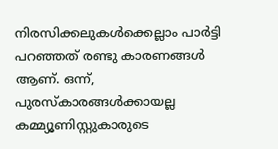നിരസിക്കലുകൾക്കെല്ലാം പാർട്ടി പറഞ്ഞത് രണ്ടു കാരണങ്ങൾ ആണ്. ഒന്ന്, പുരസ്കാരങ്ങൾക്കായല്ല കമ്മ്യൂണിസ്റ്റുകാരുടെ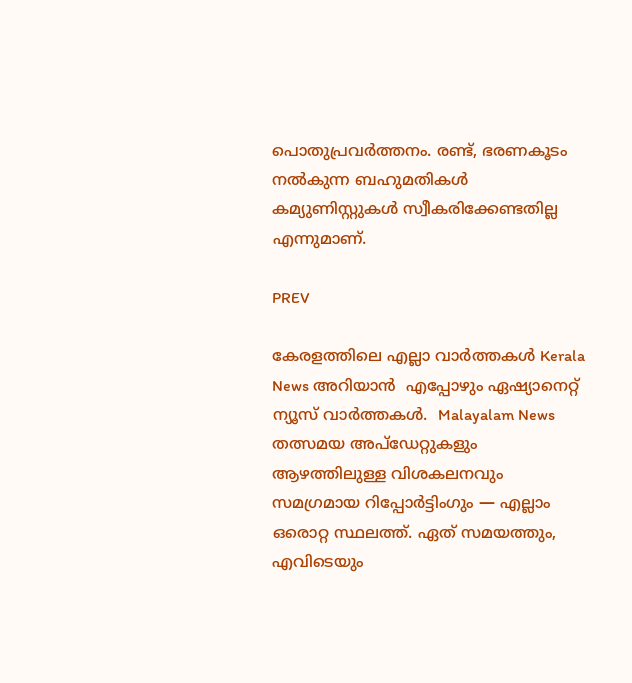പൊതുപ്രവർത്തനം. രണ്ട്, ഭരണകൂടം നൽകുന്ന ബഹുമതികൾ കമ്യുണിസ്റ്റുകൾ സ്വീകരിക്കേണ്ടതില്ല എന്നുമാണ്.

PREV

കേരളത്തിലെ എല്ലാ വാർത്തകൾ Kerala News അറിയാൻ  എപ്പോഴും ഏഷ്യാനെറ്റ് ന്യൂസ് വാർത്തകൾ.  Malayalam News   തത്സമയ അപ്‌ഡേറ്റുകളും ആഴത്തിലുള്ള വിശകലനവും സമഗ്രമായ റിപ്പോർട്ടിംഗും — എല്ലാം ഒരൊറ്റ സ്ഥലത്ത്. ഏത് സമയത്തും, എവിടെയും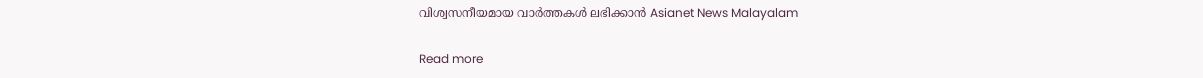വിശ്വസനീയമായ വാർത്തകൾ ലഭിക്കാൻ Asianet News Malayalam

Read more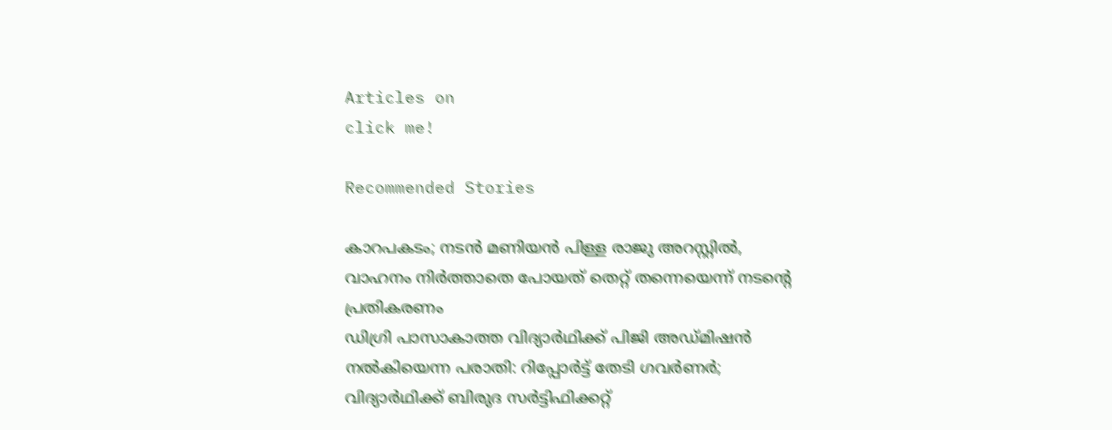Articles on
click me!

Recommended Stories

കാറപകടം; നടൻ മണിയൻ പിള്ള രാജു അറസ്റ്റിൽ, വാഹനം നിർത്താതെ പോയത് തെറ്റ് തന്നെയെന്ന് നടന്റെ പ്രതികരണം
ഡിഗ്രി പാസാകാത്ത വിദ്യാർഥിക്ക് പിജി അഡ്മിഷൻ നൽകിയെന്ന പരാതി: റിപ്പോർട്ട് തേടി ഗവർണർ; വിദ്യാർഥിക്ക് ബിരുദ സർട്ടിഫിക്കറ്റ്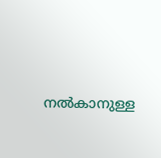നൽകാനുള്ള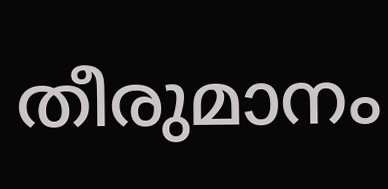തീരുമാനം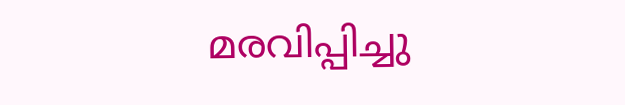മരവിപ്പിച്ചു